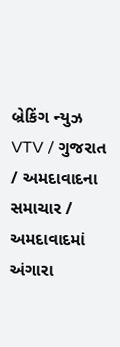બ્રેકિંગ ન્યુઝ
VTV / ગુજરાત / અમદાવાદના સમાચાર / અમદાવાદમાં અંગારા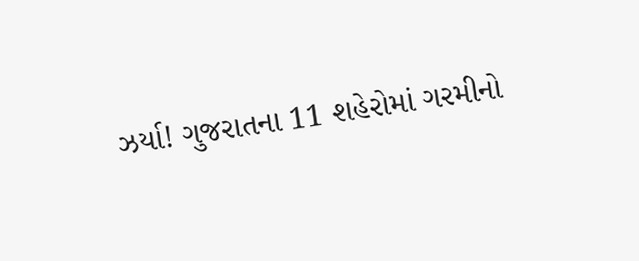ઝર્યા! ગુજરાતના 11 શહેરોમાં ગરમીનો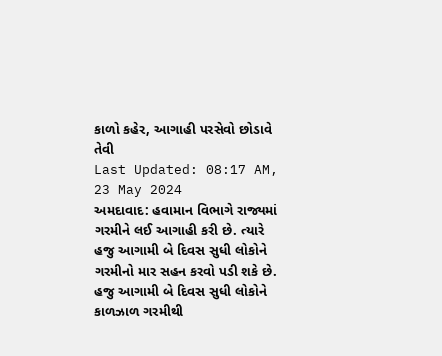કાળો કહેર, આગાહી પરસેવો છોડાવે તેવી
Last Updated: 08:17 AM, 23 May 2024
અમદાવાદ: હવામાન વિભાગે રાજ્યમાં ગરમીને લઈ આગાહી કરી છે. ત્યારે હજુ આગામી બે દિવસ સુધી લોકોને ગરમીનો માર સહન કરવો પડી શકે છે. હજુ આગામી બે દિવસ સુધી લોકોને કાળઝાળ ગરમીથી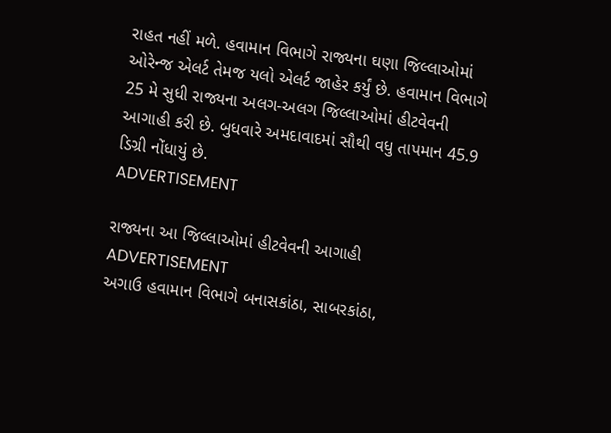રાહત નહીં મળે. હવામાન વિભાગે રાજ્યના ઘણા જિલ્લાઓમાં ઓરેન્જ એલર્ટ તેમજ યલો એલર્ટ જાહેર કર્યું છે. હવામાન વિભાગે 25 મે સુધી રાજ્યના અલગ-અલગ જિલ્લાઓમાં હીટવેવની આગાહી કરી છે. બુધવારે અમદાવાદમાં સૌથી વધુ તાપમાન 45.9 ડિગ્રી નોંધાયું છે.
ADVERTISEMENT

રાજ્યના આ જિલ્લાઓમાં હીટવેવની આગાહી
ADVERTISEMENT
અગાઉ હવામાન વિભાગે બનાસકાંઠા, સાબરકાંઠા,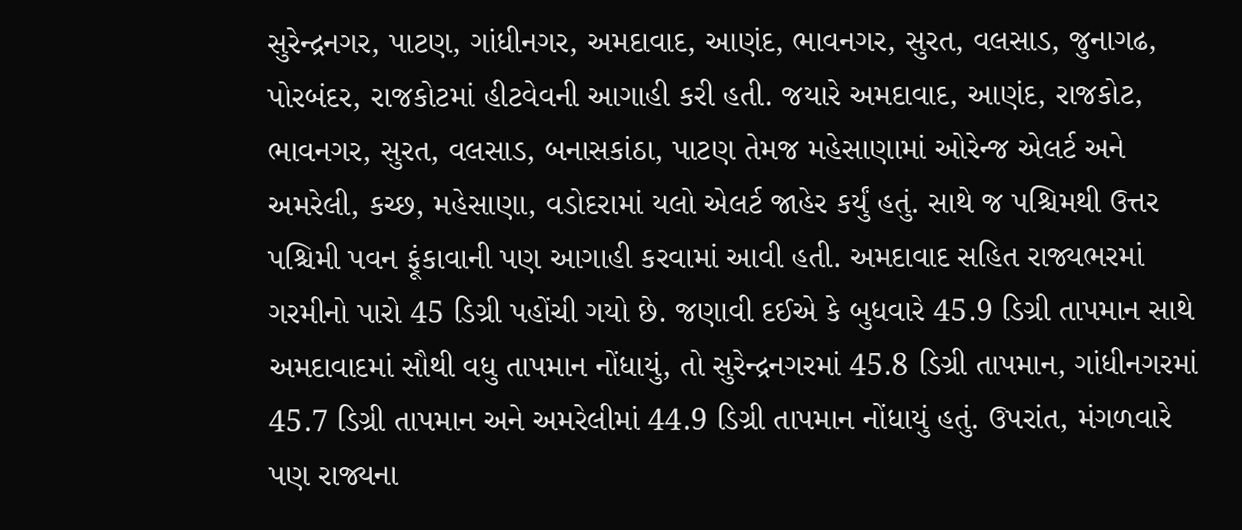સુરેન્દ્રનગર, પાટણ, ગાંધીનગર, અમદાવાદ, આણંદ, ભાવનગર, સુરત, વલસાડ, જુનાગઢ, પોરબંદર, રાજકોટમાં હીટવેવની આગાહી કરી હતી. જયારે અમદાવાદ, આણંદ, રાજકોટ, ભાવનગર, સુરત, વલસાડ, બનાસકાંઠા, પાટણ તેમજ મહેસાણામાં ઓરેન્જ એલર્ટ અને અમરેલી, કચ્છ, મહેસાણા, વડોદરામાં યલો એલર્ટ જાહેર કર્યું હતું. સાથે જ પશ્ચિમથી ઉત્તર પશ્ચિમી પવન ફૂંકાવાની પણ આગાહી કરવામાં આવી હતી. અમદાવાદ સહિત રાજ્યભરમાં ગરમીનો પારો 45 ડિગ્રી પહોંચી ગયો છે. જણાવી દઈએ કે બુધવારે 45.9 ડિગ્રી તાપમાન સાથે અમદાવાદમાં સૌથી વધુ તાપમાન નોંધાયું, તો સુરેન્દ્રનગરમાં 45.8 ડિગ્રી તાપમાન, ગાંધીનગરમાં 45.7 ડિગ્રી તાપમાન અને અમરેલીમાં 44.9 ડિગ્રી તાપમાન નોંધાયું હતું. ઉપરાંત, મંગળવારે પણ રાજ્યના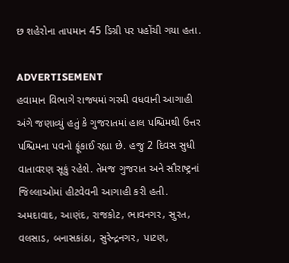છ શહેરોના તાપમાન 45 ડિગ્રી પર પહોંચી ગયા હતા.

ADVERTISEMENT
હવામાન વિભાગે રાજ્યમાં ગરમી વધવાની આગાહી અંગે જણાવ્યું હતું કે ગુજરાતમાં હાલ પશ્ચિમથી ઉત્તર પશ્ચિમના પવનો ફૂંકાઈ રહ્યા છે. હજુ 2 દિવસ સુધી વાતાવરણ સૂકું રહેશે. તેમજ ગુજરાત અને સૌરાષ્ટ્રનાં જિલ્લાઓમાં હીટવેવની આગાહી કરી હતી. અમદાવાદ, આણંદ, રાજકોટ, ભાવનગર, સુરત, વલસાડ, બનાસકાંઠા, સુરેન્દ્રનગર, પાટણ,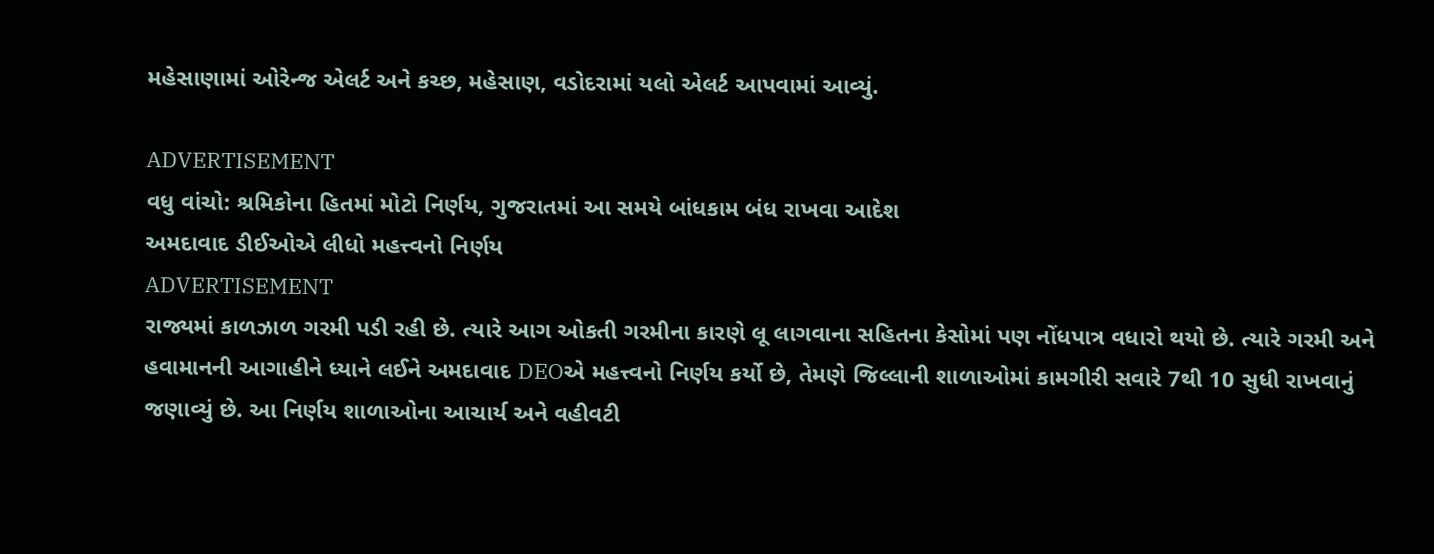મહેસાણામાં ઓરેન્જ એલર્ટ અને કચ્છ, મહેસાણ, વડોદરામાં યલો એલર્ટ આપવામાં આવ્યું.

ADVERTISEMENT
વધુ વાંચો: શ્રમિકોના હિતમાં મોટો નિર્ણય, ગુજરાતમાં આ સમયે બાંધકામ બંધ રાખવા આદેશ
અમદાવાદ ડીઈઓએ લીધો મહત્ત્વનો નિર્ણય
ADVERTISEMENT
રાજ્યમાં કાળઝાળ ગરમી પડી રહી છે. ત્યારે આગ ઓકતી ગરમીના કારણે લૂ લાગવાના સહિતના કેસોમાં પણ નોંધપાત્ર વધારો થયો છે. ત્યારે ગરમી અને હવામાનની આગાહીને ધ્યાને લઈને અમદાવાદ DEOએ મહત્ત્વનો નિર્ણય કર્યો છે, તેમણે જિલ્લાની શાળાઓમાં કામગીરી સવારે 7થી 10 સુધી રાખવાનું જણાવ્યું છે. આ નિર્ણય શાળાઓના આચાર્ય અને વહીવટી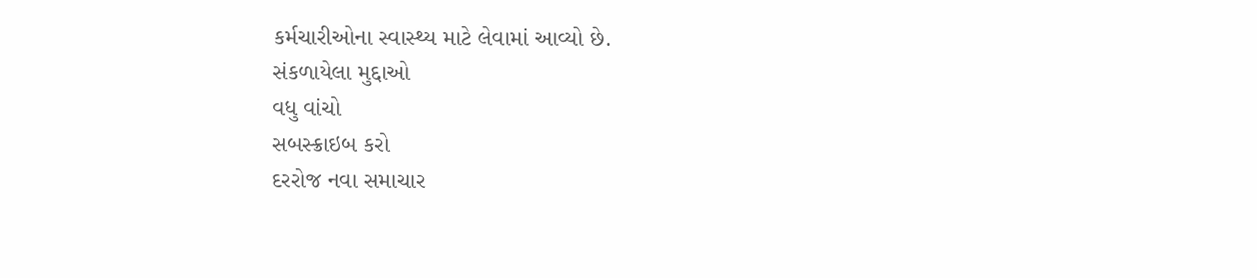કર્મચારીઓના સ્વાસ્થ્ય માટે લેવામાં આવ્યો છે.
સંકળાયેલા મુદ્દાઓ
વધુ વાંચો
સબસ્ક્રાઇબ કરો
દરરોજ નવા સમાચાર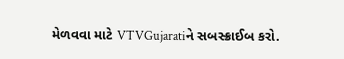મેળવવા માટે VTVGujaratiને સબસ્ક્રાઈબ કરો.